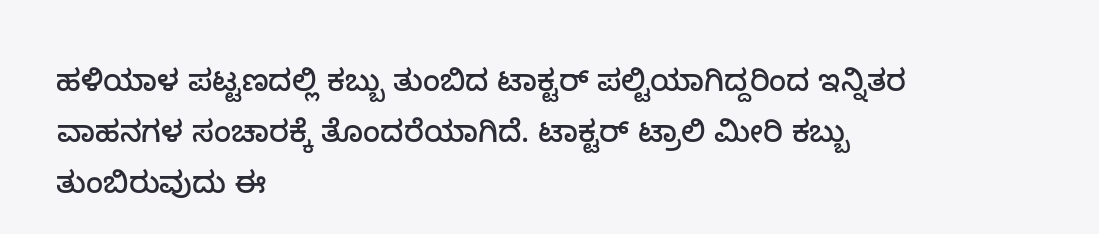ಹಳಿಯಾಳ ಪಟ್ಟಣದಲ್ಲಿ ಕಬ್ಬು ತುಂಬಿದ ಟಾಕ್ಟರ್ ಪಲ್ಟಿಯಾಗಿದ್ದರಿಂದ ಇನ್ನಿತರ ವಾಹನಗಳ ಸಂಚಾರಕ್ಕೆ ತೊಂದರೆಯಾಗಿದೆ. ಟಾಕ್ಟರ್ ಟ್ರಾಲಿ ಮೀರಿ ಕಬ್ಬು ತುಂಬಿರುವುದು ಈ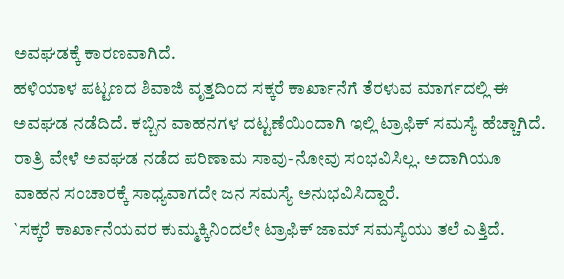ಅವಘಡಕ್ಕೆ ಕಾರಣವಾಗಿದೆ.
ಹಳಿಯಾಳ ಪಟ್ಟಣದ ಶಿವಾಜಿ ವೃತ್ತದಿಂದ ಸಕ್ಕರೆ ಕಾರ್ಖಾನೆಗೆ ತೆರಳುವ ಮಾರ್ಗದಲ್ಲಿ ಈ ಅವಘಡ ನಡೆದಿದೆ. ಕಬ್ಬಿನ ವಾಹನಗಳ ದಟ್ಟಣೆಯಿಂದಾಗಿ ಇಲ್ಲಿ ಟ್ರಾಫಿಕ್ ಸಮಸ್ಯೆ ಹೆಚ್ಚಾಗಿದೆ. ರಾತ್ರಿ ವೇಳೆ ಅವಘಡ ನಡೆದ ಪರಿಣಾಮ ಸಾವು-ನೋವು ಸಂಭವಿಸಿಲ್ಲ. ಅದಾಗಿಯೂ ವಾಹನ ಸಂಚಾರಕ್ಕೆ ಸಾಧ್ಯವಾಗದೇ ಜನ ಸಮಸ್ಯೆ ಅನುಭವಿಸಿದ್ದಾರೆ.
`ಸಕ್ಕರೆ ಕಾರ್ಖಾನೆಯವರ ಕುಮ್ಮಕ್ಕಿನಿಂದಲೇ ಟ್ರಾಫಿಕ್ ಜಾಮ್ ಸಮಸ್ಯೆಯು ತಲೆ ಎತ್ತಿದೆ.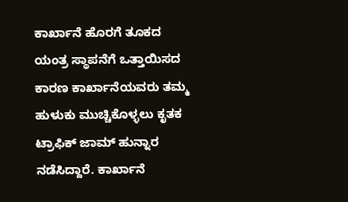ಕಾರ್ಖಾನೆ ಹೊರಗೆ ತೂಕದ ಯಂತ್ರ ಸ್ಥಾಪನೆಗೆ ಒತ್ತಾಯಿಸದ ಕಾರಣ ಕಾರ್ಖಾನೆಯವರು ತಮ್ಮ ಹುಳುಕು ಮುಚ್ಚಿಕೊಳ್ಳಲು ಕೃತಕ ಟ್ರಾಫಿಕ್ ಜಾಮ್ ಹುನ್ನಾರ ನಡೆಸಿದ್ದಾರೆ. ಕಾರ್ಖಾನೆ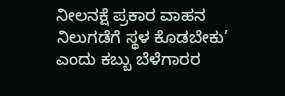ನೀಲನಕ್ಷೆ ಪ್ರಕಾರ ವಾಹನ ನಿಲುಗಡೆಗೆ ಸ್ಥಳ ಕೊಡಬೇಕು’ ಎಂದು ಕಬ್ಬು ಬೆಳೆಗಾರರ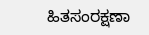ಹಿತಸಂರಕ್ಷಣಾ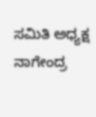ಸಮಿತಿ ಅಧ್ಯಕ್ಷ ನಾಗೇಂದ್ರ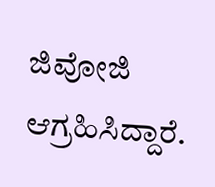ಜಿವೋಜಿ ಆಗ್ರಹಿಸಿದ್ದಾರೆ.